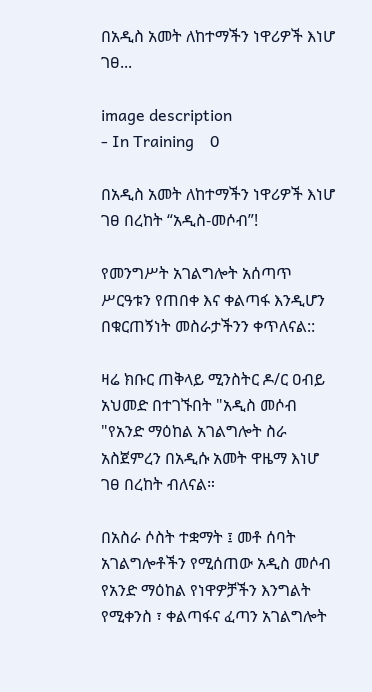በአዲስ አመት ለከተማችን ነዋሪዎች እነሆ ገፀ...

image description
- In Training    0

በአዲስ አመት ለከተማችን ነዋሪዎች እነሆ ገፀ በረከት “አዲስ-መሶብ”!

የመንግሥት አገልግሎት አሰጣጥ ሥርዓቱን የጠበቀ እና ቀልጣፋ እንዲሆን በቁርጠኝነት መስራታችንን ቀጥለናል::

ዛሬ ክቡር ጠቅላይ ሚንስትር ዶ/ር ዐብይ አህመድ በተገኙበት "አዲስ መሶብ "የአንድ ማዕከል አገልግሎት ስራ አስጀምረን በአዲሱ አመት ዋዜማ እነሆ ገፀ በረከት ብለናል።

በአስራ ሶስት ተቋማት ፤ መቶ ሰባት አገልግሎቶችን የሚሰጠው አዲስ መሶብ የአንድ ማዕከል የነዋዎቻችን እንግልት የሚቀንስ ፣ ቀልጣፋና ፈጣን አገልግሎት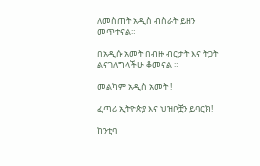ለመስጠት አዲስ ብስራት ይዘን መጥተናል።

በአዲሱ አመት በብዙ ብርታት እና ትጋት ልናገለግላችሁ ቆመናል ።

መልካም አዲስ አመት !

ፈጣሪ ኢትዮጵያ እና ህዝቦቿን ይባርክ!

ከንቲባ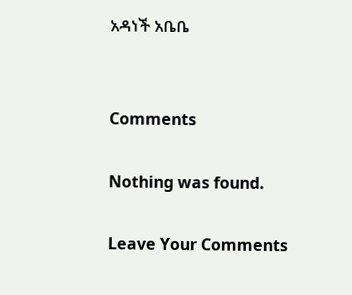አዳነች አቤቤ


Comments

Nothing was found.

Leave Your Comments